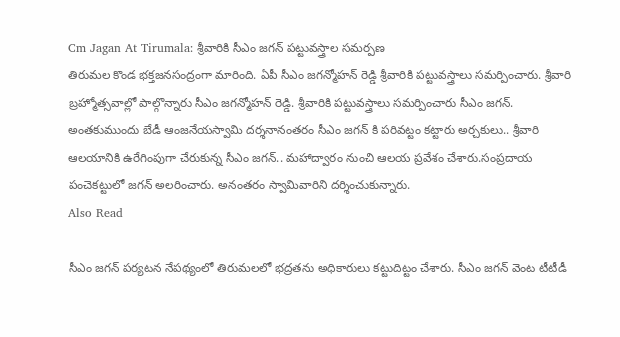Cm Jagan At Tirumala: శ్రీవారికి సీఎం జగన్ పట్టువస్త్రాల సమర్పణ
తిరుమల కొండ భక్తజనసంద్రంగా మారింది. ఏపీ సీఎం జగన్మోహన్ రెడ్డి శ్రీవారికి పట్టువస్త్రాలు సమర్పించారు. శ్రీవారి బ్రహ్మోత్సవాల్లో పాల్గొన్నారు సీఎం జగన్మోహన్ రెడ్డి. శ్రీవారికి పట్టువస్త్రాలు సమర్పించారు సీఎం జగన్. అంతకుముందు బేడీ ఆంజనేయస్వామి దర్శనానంతరం సీఎం జగన్ కి పరివట్టం కట్టారు అర్చకులు.. శ్రీవారి ఆలయానికి ఉరేగింపుగా చేరుకున్న సీఎం జగన్.. మహాద్వారం నుంచి ఆలయ ప్రవేశం చేశారు.సంప్రదాయ పంచెకట్టులో జగన్ అలరించారు. అనంతరం స్వామివారిని దర్శించుకున్నారు.
Also Read

సీఎం జగన్ పర్యటన నేపథ్యంలో తిరుమలలో భద్రతను అధికారులు కట్టుదిట్టం చేశారు. సీఎం జగన్ వెంట టీటీడీ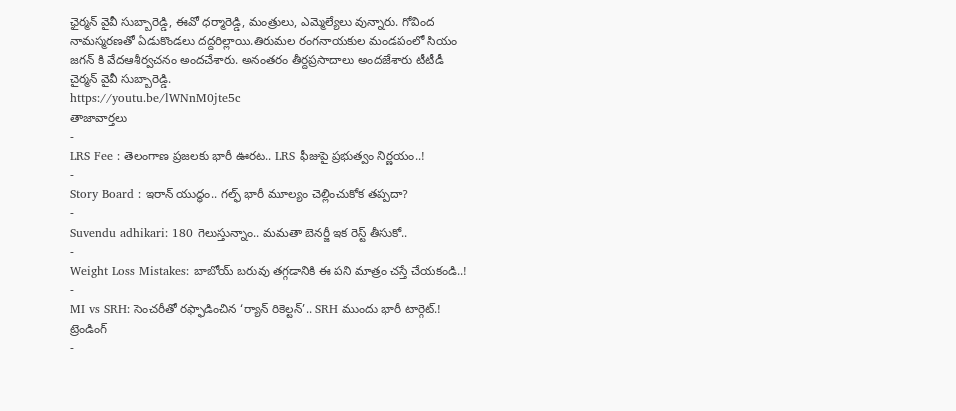ఛైర్మన్ వైవీ సుబ్బారెడ్డి, ఈవో ధర్మారెడ్డి, మంత్రులు, ఎమ్మెల్యేలు వున్నారు. గోవింద నామస్మరణతో ఏడుకొండలు దద్దరిల్లాయి.తిరుమల రంగనాయకుల మండపంలో సియం జగన్ కి వేదఆశీర్వచనం అందచేశారు. అనంతరం తీర్దప్రసాదాలు అందజేశారు టీటీడీ చైర్మన్ వైవీ సుబ్బారెడ్డి.
https://youtu.be/lWNnM0jte5c
తాజావార్తలు
-
LRS Fee : తెలంగాణ ప్రజలకు భారీ ఊరట.. LRS ఫీజుపై ప్రభుత్వం నిర్ణయం..!
-
Story Board : ఇరాన్ యుద్ధం.. గల్ఫ్ భారీ మూల్యం చెల్లించుకోక తప్పదా?
-
Suvendu adhikari: 180 గెలుస్తున్నాం.. మమతా బెనర్జీ ఇక రెస్ట్ తీసుకో..
-
Weight Loss Mistakes: బాబోయ్ బరువు తగ్గడానికి ఈ పని మాత్రం చస్తే చేయకండి..!
-
MI vs SRH: సెంచరీతో రఫ్ఫాడించిన ‘ర్యాన్ రికెల్టన్’.. SRH ముందు భారీ టార్గెట్.!
ట్రెండింగ్
-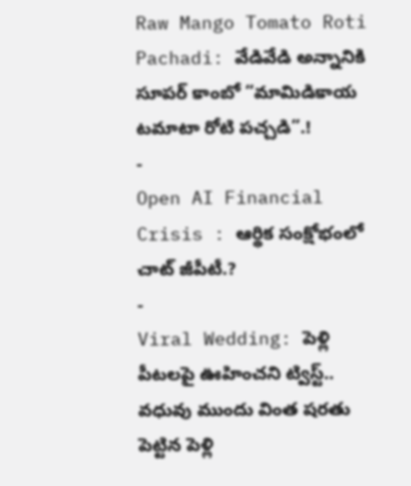Raw Mango Tomato Roti Pachadi: వేడివేడి అన్నానికి సూపర్ కాంబో “మామిడికాయ టమాటా రోటి పచ్చడి”.!
-
Open AI Financial Crisis : ఆర్థిక సంక్షోభంలో చాట్ జీపీటీ.?
-
Viral Wedding: పెళ్లి పీటలపై ఊహించని ట్విస్ట్.. వధువు ముందు వింత షరతు పెట్టిన పెళ్లి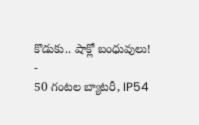కొడుకు.. షాక్లో బంధువులు!
-
50 గంటల బ్యాటరీ, IP54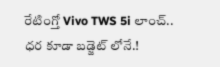రేటింగ్తో Vivo TWS 5i లాంచ్.. ధర కూడా బడ్జెట్ లోనే.!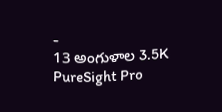-
13 అంగుళాల 3.5K PureSight Pro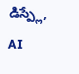డిస్ప్లే, AI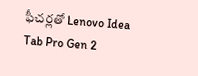ఫీచర్లతో Lenovo Idea Tab Pro Gen 2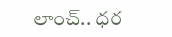లాంచ్.. ధర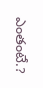ఎంతంటే.?